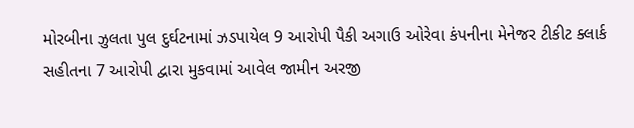મોરબીના ઝુલતા પુલ દુર્ઘટનામાં ઝડપાયેલ 9 આરોપી પૈકી અગાઉ ઓરેવા કંપનીના મેનેજર ટીકીટ ક્લાર્ક સહીતના 7 આરોપી દ્વારા મુકવામાં આવેલ જામીન અરજી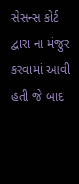સેસન્સ કોર્ટ દ્વારા ના મંજુર કરવામાં આવી હતી જે બાદ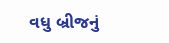વધુ બ્રીજનું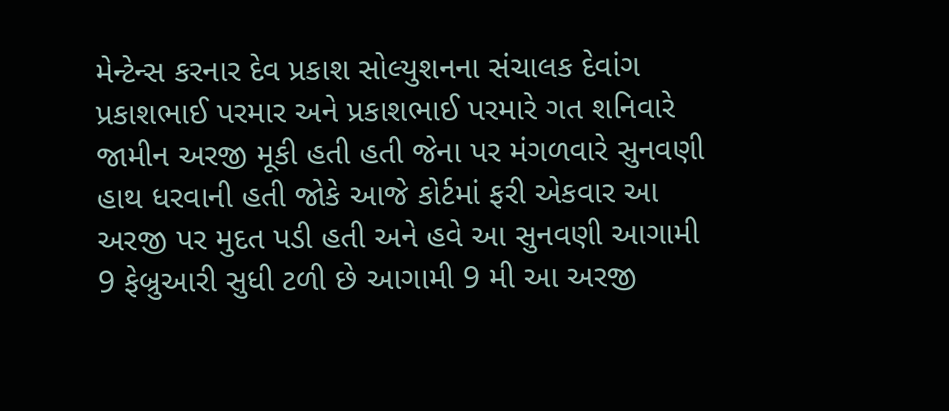મેન્ટેન્સ કરનાર દેવ પ્રકાશ સોલ્યુશનના સંચાલક દેવાંગ પ્રકાશભાઈ પરમાર અને પ્રકાશભાઈ પરમારે ગત શનિવારે જામીન અરજી મૂકી હતી હતી જેના પર મંગળવારે સુનવણી હાથ ધરવાની હતી જોકે આજે કોર્ટમાં ફરી એકવાર આ અરજી પર મુદત પડી હતી અને હવે આ સુનવણી આગામી 9 ફેબ્રુઆરી સુધી ટળી છે આગામી 9 મી આ અરજી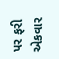પર ફરી એકવાર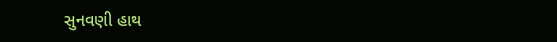સુનવણી હાથ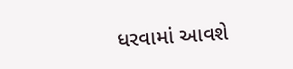ધરવામાં આવશે